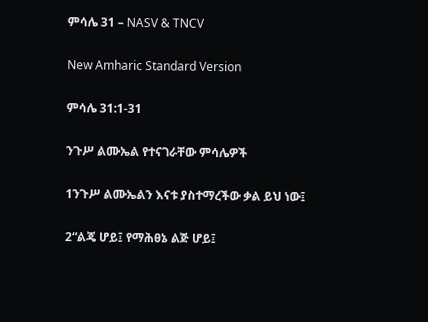ምሳሌ 31 – NASV & TNCV

New Amharic Standard Version

ምሳሌ 31:1-31

ንጉሥ ልሙኤል የተናገራቸው ምሳሌዎች

1ንጉሥ ልሙኤልን እናቱ ያስተማረችው ቃል ይህ ነው፤

2“ልጄ ሆይ፤ የማሕፀኔ ልጅ ሆይ፤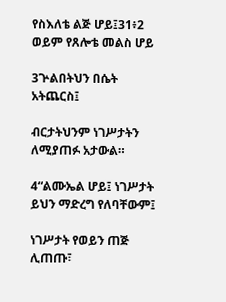የስእለቴ ልጅ ሆይ፤31፥2 ወይም የጸሎቴ መልስ ሆይ

3ጕልበትህን በሴት አትጨርስ፤

ብርታትህንም ነገሥታትን ለሚያጠፉ አታውል።

4“ልሙኤል ሆይ፤ ነገሥታት ይህን ማድረግ የለባቸውም፤

ነገሥታት የወይን ጠጅ ሊጠጡ፣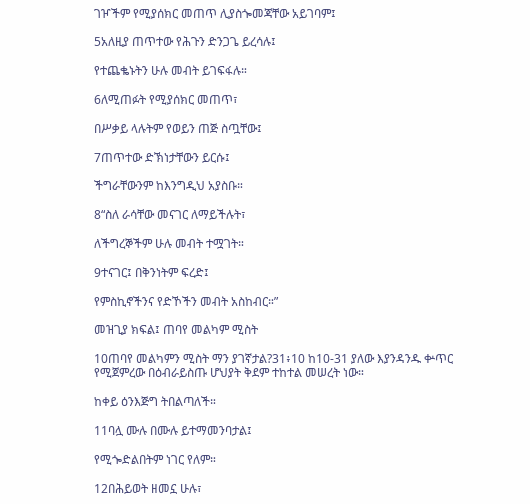ገዦችም የሚያሰክር መጠጥ ሊያስጐመጃቸው አይገባም፤

5አለዚያ ጠጥተው የሕጉን ድንጋጌ ይረሳሉ፤

የተጨቈኑትን ሁሉ መብት ይገፍፋሉ።

6ለሚጠፉት የሚያሰክር መጠጥ፣

በሥቃይ ላሉትም የወይን ጠጅ ስጧቸው፤

7ጠጥተው ድኽነታቸውን ይርሱ፤

ችግራቸውንም ከእንግዲህ አያስቡ።

8“ስለ ራሳቸው መናገር ለማይችሉት፣

ለችግረኞችም ሁሉ መብት ተሟገት።

9ተናገር፤ በቅንነትም ፍረድ፤

የምስኪኖችንና የድኾችን መብት አስከብር።”

መዝጊያ ክፍል፤ ጠባየ መልካም ሚስት

10ጠባየ መልካምን ሚስት ማን ያገኛታል?31፥10 ከ10-31 ያለው እያንዳንዱ ቍጥር የሚጀምረው በዕብራይስጡ ሆህያት ቅደም ተከተል መሠረት ነው።

ከቀይ ዕንእጅግ ትበልጣለች።

11ባሏ ሙሉ በሙሉ ይተማመንባታል፤

የሚጐድልበትም ነገር የለም።

12በሕይወት ዘመኗ ሁሉ፣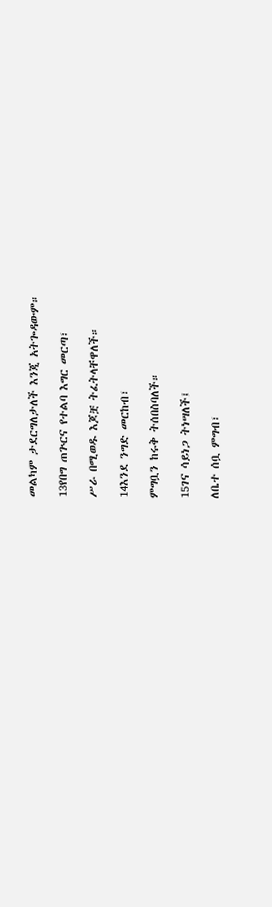መልካም ታደርግለታለች እንጂ አትጐዳውም።

13የበግ ጠጕርና የተልባ እግር መርጣ፣

ሥራ በሚወዱ እጆቿ ትፈትላቸዋለች።

14እንደ ንግድ መርከብ፣

ምግቧን ከሩቅ ትሰበስባለች።

15ገና ሳይነጋ ትነሣለች፤

ለቤተ ሰቧ ምግብ፣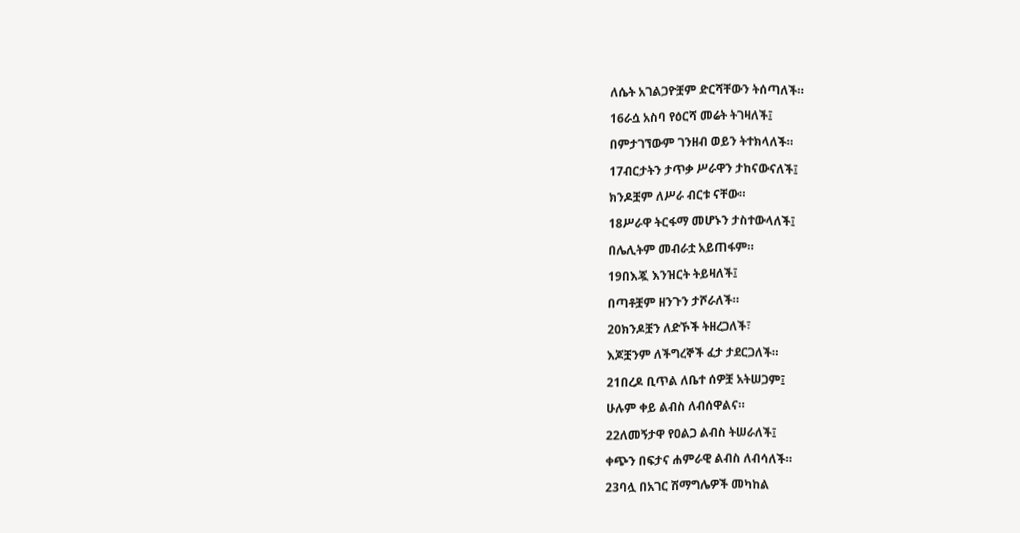ለሴት አገልጋዮቿም ድርሻቸውን ትሰጣለች።

16ራሷ አስባ የዕርሻ መሬት ትገዛለች፤

በምታገኘውም ገንዘብ ወይን ትተክላለች።

17ብርታትን ታጥቃ ሥራዋን ታከናውናለች፤

ክንዶቿም ለሥራ ብርቱ ናቸው።

18ሥራዋ ትርፋማ መሆኑን ታስተውላለች፤

በሌሊትም መብራቷ አይጠፋም።

19በእጇ እንዝርት ትይዛለች፤

በጣቶቿም ዘንጉን ታሾራለች።

20ክንዶቿን ለድኾች ትዘረጋለች፣

እጆቿንም ለችግረኞች ፈታ ታደርጋለች።

21በረዶ ቢጥል ለቤተ ሰዎቿ አትሠጋም፤

ሁሉም ቀይ ልብስ ለብሰዋልና።

22ለመኝታዋ የዐልጋ ልብስ ትሠራለች፤

ቀጭን በፍታና ሐምራዊ ልብስ ለብሳለች።

23ባሏ በአገር ሽማግሌዎች መካከል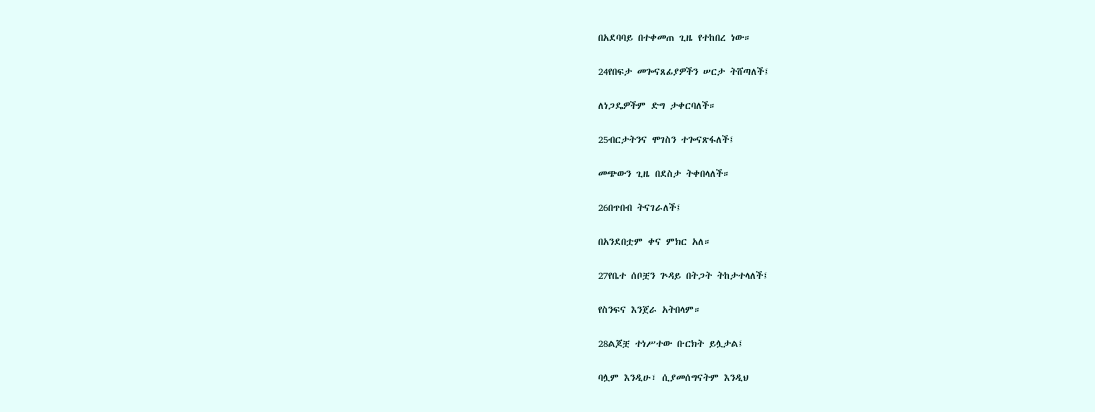በአደባባይ በተቀመጠ ጊዜ የተከበረ ነው።

24የበፍታ መጐናጸፊያዎችን ሠርታ ትሸጣለች፤

ለነጋዴዎችም ድግ ታቀርባለች።

25ብርታትንና ሞገስን ተጐናጽፋለች፤

መጭውን ጊዜ በደስታ ትቀበላለች።

26በጥበብ ትናገራለች፤

በአንደበቷም ቀና ምክር አለ።

27የቤተ ሰቦቿን ጕዳይ በትጋት ትከታተላለች፤

የስንፍና እንጀራ አትበላም።

28ልጆቿ ተነሥተው ቡርክት ይሏታል፤

ባሏም እንዲሁ፣ ሲያመሰግናትም እንዲህ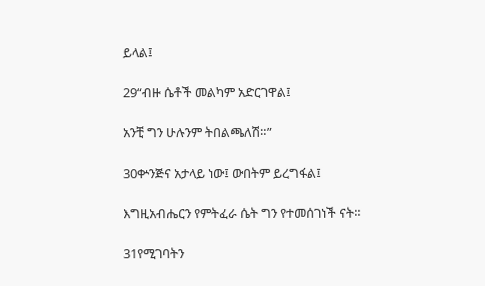ይላል፤

29“ብዙ ሴቶች መልካም አድርገዋል፤

አንቺ ግን ሁሉንም ትበልጫለሽ።”

30ቍንጅና አታላይ ነው፤ ውበትም ይረግፋል፤

እግዚአብሔርን የምትፈራ ሴት ግን የተመሰገነች ናት።

31የሚገባትን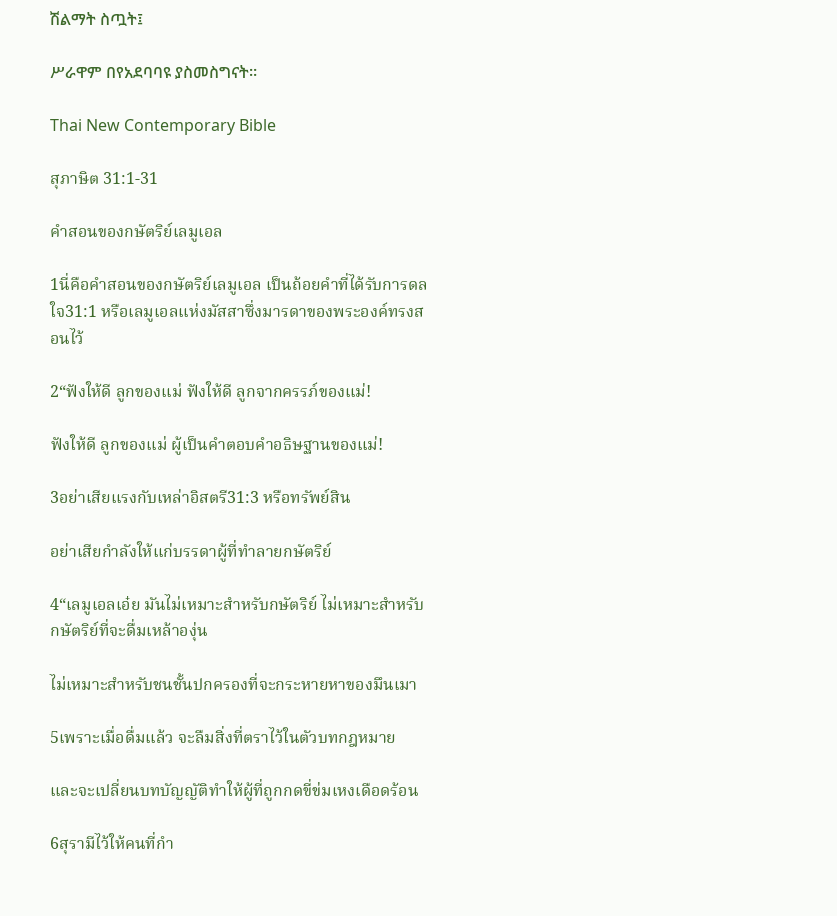ሽልማት ስጧት፤

ሥራዋም በየአደባባዩ ያስመስግናት።

Thai New Contemporary Bible

สุภาษิต 31:1-31

คำสอนของกษัตริย์เลมูเอล

1นี่คือคำสอนของกษัตริย์เลมูเอล เป็นถ้อยคำที่ได้รับการดลใจ31:1 หรือเลมูเอลแห่งมัสสาซึ่งมารดาของพระองค์ทรงสอนไว้

2“ฟังให้ดี ลูกของแม่ ฟังให้ดี ลูกจากครรภ์ของแม่!

ฟังให้ดี ลูกของแม่ ผู้เป็นคำตอบคำอธิษฐานของแม่!

3อย่าเสียแรงกับเหล่าอิสตรี31:3 หรือทรัพย์สิน

อย่าเสียกำลังให้แก่บรรดาผู้ที่ทำลายกษัตริย์

4“เลมูเอลเอ๋ย มันไม่เหมาะสำหรับกษัตริย์ ไม่เหมาะสำหรับกษัตริย์ที่จะดื่มเหล้าองุ่น

ไม่เหมาะสำหรับชนชั้นปกครองที่จะกระหายหาของมึนเมา

5เพราะเมื่อดื่มแล้ว จะลืมสิ่งที่ตราไว้ในตัวบทกฎหมาย

และจะเปลี่ยนบทบัญญัติทำให้ผู้ที่ถูกกดขี่ข่มเหงเดือดร้อน

6สุรามีไว้ให้คนที่กำ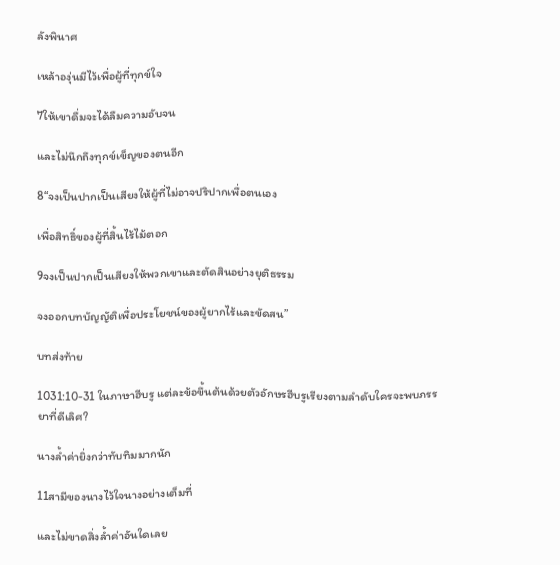ลังพินาศ

เหล้าองุ่นมีไว้เพื่อผู้ที่ทุกข์ใจ

7ให้เขาดื่มจะได้ลืมความอับจน

และไม่นึกถึงทุกข์เข็ญของตนอีก

8“จงเป็นปากเป็นเสียงให้ผู้ที่ไม่อาจปริปากเพื่อตนเอง

เพื่อสิทธิ์ของผู้ที่สิ้นไร้ไม้ตอก

9จงเป็นปากเป็นเสียงให้พวกเขาและตัดสินอย่างยุติธรรม

จงออกบทบัญญัติเพื่อประโยชน์ของผู้ยากไร้และขัดสน”

บทส่งท้าย

1031:10-31 ในภาษาฮีบรู แต่ละข้อขึ้นต้นด้วยตัวอักษรฮีบรูเรียงตามลำดับใครจะพบภรรยาที่ดีเลิศ?

นางล้ำค่ายิ่งกว่าทับทิมมากนัก

11สามีของนางไว้ใจนางอย่างเต็มที่

และไม่ขาดสิ่งล้ำค่าอันใดเลย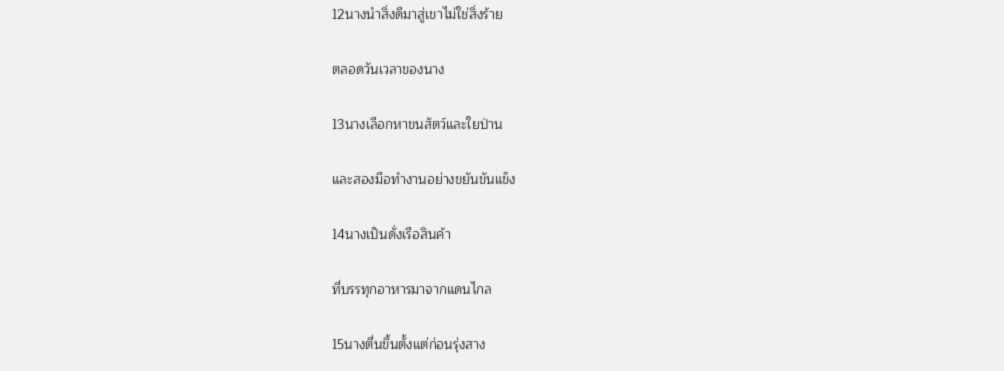12นางนำสิ่งดีมาสู่เขาไม่ใช่สิ่งร้าย

ตลอดวันเวลาของนาง

13นางเลือกหาขนสัตว์และใยป่าน

และสองมือทำงานอย่างขยันขันแข็ง

14นางเป็นดั่งเรือสินค้า

ที่บรรทุกอาหารมาจากแดนไกล

15นางตื่นขึ้นตั้งแต่ก่อนรุ่งสาง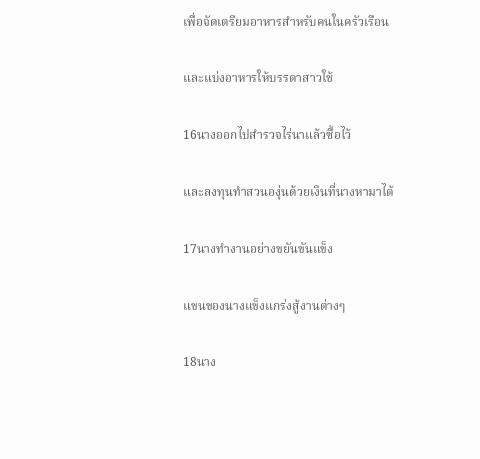เพื่อจัดเตรียมอาหารสำหรับคนในครัวเรือน

และแบ่งอาหารให้บรรดาสาวใช้

16นางออกไปสำรวจไร่นาแล้วซื้อไว้

และลงทุนทำสวนองุ่นด้วยเงินที่นางหามาได้

17นางทำงานอย่างขยันขันแข็ง

แขนของนางแข็งแกร่งสู้งานต่างๆ

18นาง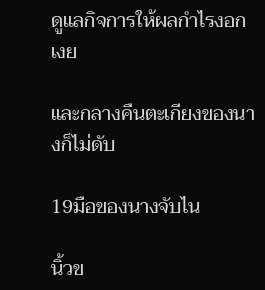ดูแลกิจการให้ผลกำไรงอกเงย

และกลางคืนตะเกียงของนางก็ไม่ดับ

19มือของนางจับไน

นิ้วข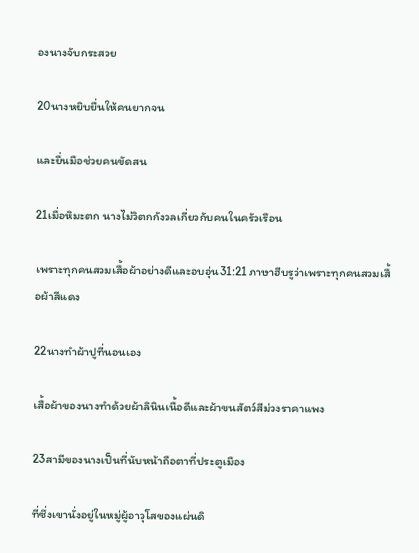องนางจับกระสวย

20นางหยิบยื่นให้คนยากจน

และยื่นมือช่วยคนขัดสน

21เมื่อหิมะตก นางไม่วิตกกังวลเกี่ยวกับคนในครัวเรือน

เพราะทุกคนสวมเสื้อผ้าอย่างดีและอบอุ่น31:21 ภาษาฮีบรูว่าเพราะทุกคนสวมเสื้อผ้าสีแดง

22นางทำผ้าปูที่นอนเอง

เสื้อผ้าของนางทำด้วยผ้าลินินเนื้อดีและผ้าขนสัตว์สีม่วงราคาแพง

23สามีของนางเป็นที่นับหน้าถือตาที่ประตูเมือง

ที่ซึ่งเขานั่งอยู่ในหมู่ผู้อาวุโสของแผ่นดิ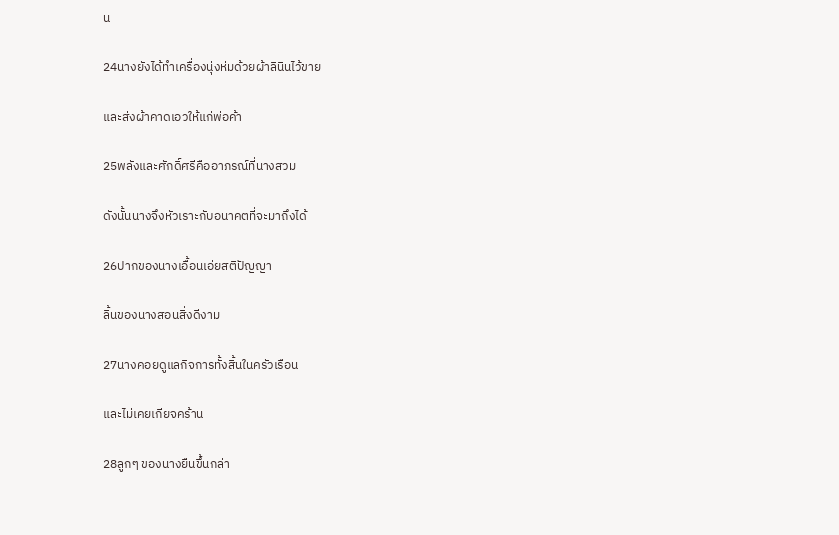น

24นางยังได้ทำเครื่องนุ่งห่มด้วยผ้าลินินไว้ขาย

และส่งผ้าคาดเอวให้แก่พ่อค้า

25พลังและศักดิ์ศรีคืออาภรณ์ที่นางสวม

ดังนั้นนางจึงหัวเราะกับอนาคตที่จะมาถึงได้

26ปากของนางเอื้อนเอ่ยสติปัญญา

ลิ้นของนางสอนสิ่งดีงาม

27นางคอยดูแลกิจการทั้งสิ้นในครัวเรือน

และไม่เคยเกียจคร้าน

28ลูกๆ ของนางยืนขึ้นกล่า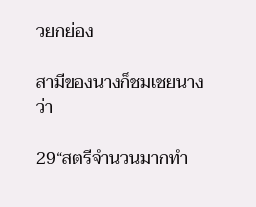วยกย่อง

สามีของนางก็ชมเชยนางว่า

29“สตรีจำนวนมากทำ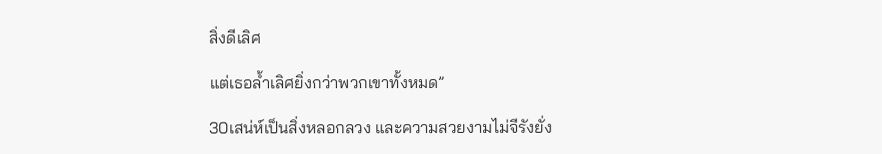สิ่งดีเลิศ

แต่เธอล้ำเลิศยิ่งกว่าพวกเขาทั้งหมด”

30เสน่ห์เป็นสิ่งหลอกลวง และความสวยงามไม่จีรังยั่ง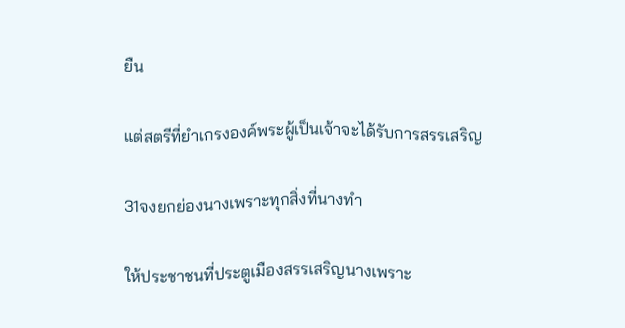ยืน

แต่สตรีที่ยำเกรงองค์พระผู้เป็นเจ้าจะได้รับการสรรเสริญ

31จงยกย่องนางเพราะทุกสิ่งที่นางทำ

ให้ประชาชนที่ประตูเมืองสรรเสริญนางเพราะ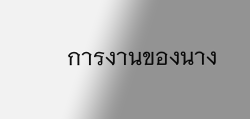การงานของนาง